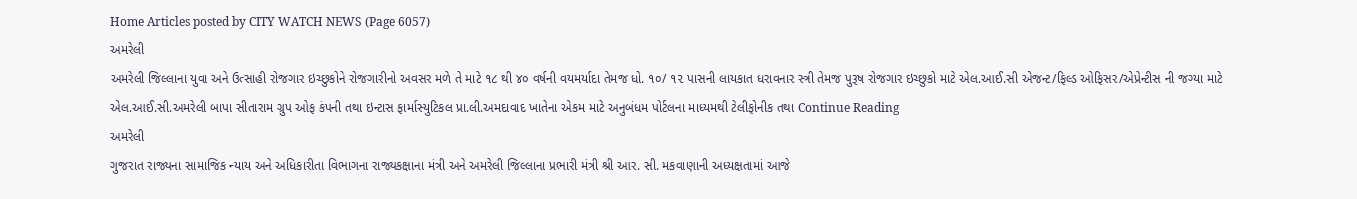Home Articles posted by CITY WATCH NEWS (Page 6057)
અમરેલી
અમરેલી જિલ્લાના યુવા અને ઉત્સાહી રોજગાર ઇચ્છુકોને રોજગારીનો અવસર મળે તે માટે ૧૮ થી ૪૦ વર્ષની વયમર્યાદા તેમજ ધો. ૧૦/ ૧૨ પાસની લાયકાત ધરાવનાર સ્ત્રી તેમજ પુરૂષ રોજગાર ઇચ્છુકો માટે એલ.આઈ.સી એજન્ટ/ફિલ્ડ ઓફિસર/એપ્રેન્ટીસ ની જગ્યા માટે એલ.આઈ.સી.અમરેલી બાપા સીતારામ ગ્રુપ ઓફ કંપની તથા ઇન્ટાસ ફાર્માસ્યુટિકલ પ્રા.લી.અમદાવાદ ખાતેના એકમ માટે અનુબંધમ પોર્ટલના માધ્યમથી ટેલીફોનીક તથા Continue Reading
અમરેલી
ગુજરાત રાજ્યના સામાજિક ન્યાય અને અધિકારીતા વિભાગના રાજ્યકક્ષાના મંત્રી અને અમરેલી જિલ્લાના પ્રભારી મંત્રી શ્રી આર. સી. મકવાણાની અધ્યક્ષતામાં આજે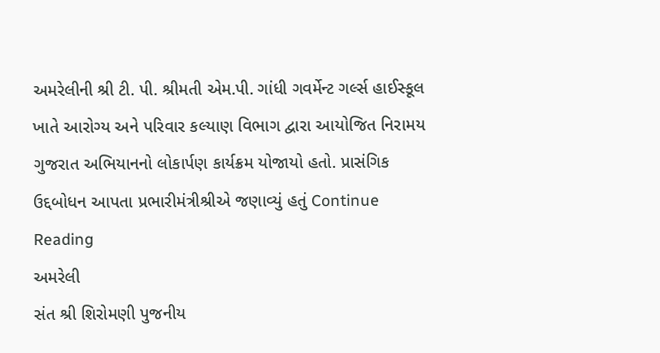અમરેલીની શ્રી ટી. પી. શ્રીમતી એમ.પી. ગાંધી ગવર્મેન્ટ ગર્લ્સ હાઈસ્કૂલ ખાતે આરોગ્ય અને પરિવાર કલ્યાણ વિભાગ દ્વારા આયોજિત નિરામય ગુજરાત અભિયાનનો લોકાર્પણ કાર્યક્રમ યોજાયો હતો. પ્રાસંગિક ઉદ્દબોધન આપતા પ્રભારીમંત્રીશ્રીએ જણાવ્યું હતું Continue Reading
અમરેલી
સંત શ્રી શિરોમણી પુજનીય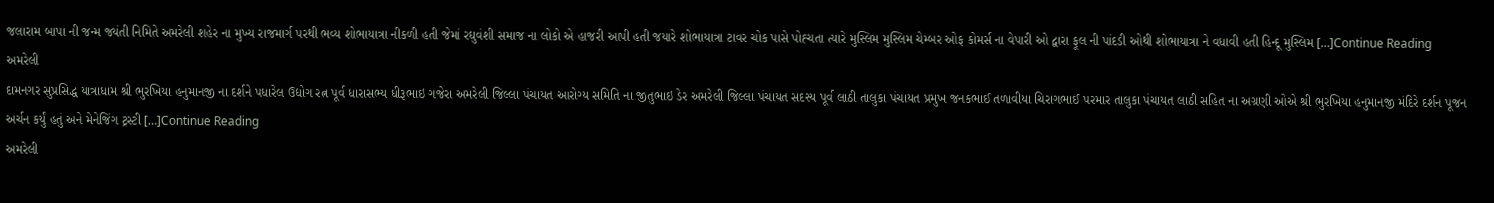જલારામ બાપા ની જન્મ જ્યંતી નિમિતે અમરેલી શહેર ના મુખ્ય રાજમાર્ગ પરથી ભવ્ય શોભાયાત્રા નીકળી હતી જેમાં રઘુવંશી સમાજ ના લોકો એ હાજરી આપી હતી જયારે શોભાયાત્રા ટાવર ચોક પાસે પોહ્ચતા ત્યારે મુસ્લિમ મુસ્લિમ ચેમ્બર ઓફ કોમર્સ ના વેપારી ઓ દ્વારા ફૂલ ની પાંદડી ઓથી શોભાયાત્રા ને વધાવી હતી હિન્દૂ મુસ્લિમ […]Continue Reading
અમરેલી
દામનગર સુપ્રસિદ્ધ યાત્રાધામ શ્રી ભુરખિયા હનુમાનજી ના દર્શને પધારેલ ઉદ્યોગ રત્ન પૂર્વ ધારાસભ્ય ધીરૂભાઇ ગજેરા અમરેલી જિલ્લા પંચાયત આરોગ્ય સમિતિ ના જીતુભાઇ ડેર અમરેલી જિલ્લા પંચાયત સદસ્ય પૂર્વ લાઠી તાલુકા પંચાયત પ્રમુખ જનકભાઈ તળાવીયા ચિરાગભાઈ પરમાર તાલુકા પંચાયત લાઠી સહિત ના અગ્રણી ઓએ શ્રી ભુરખિયા હનુમાનજી મંદિરે દર્શન પૂજન અર્ચન કર્યું હતું અને મેનેજિંગ ટ્રસ્ટી […]Continue Reading
અમરેલી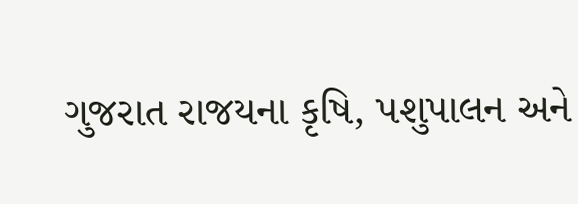ગુજરાત રાજયના કૃષિ, પશુપાલન અને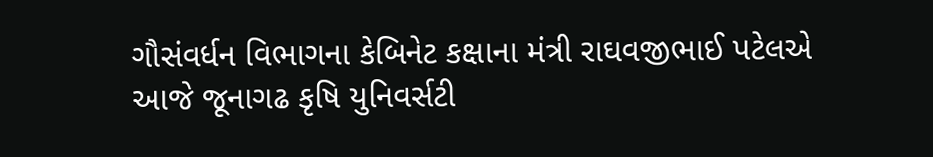ગૌસંવર્ધન વિભાગના કેબિનેટ કક્ષાના મંત્રી રાઘવજીભાઈ પટેલએ આજે જૂનાગઢ કૃષિ યુનિવર્સટી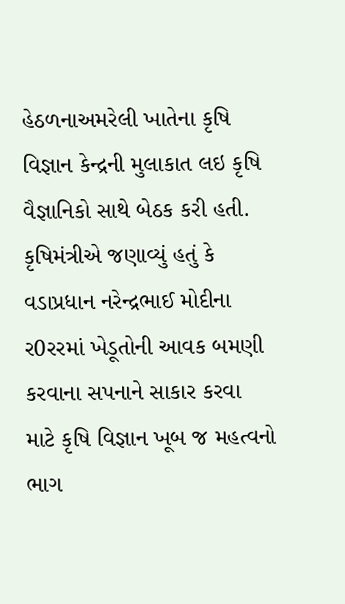હેઠળનાઅમરેલી ખાતેના કૃષિ વિજ્ઞાન કેન્‍દ્રની મુલાકાત લઇ કૃષિ વૈજ્ઞાનિકો સાથે બેઠક કરી હતી. કૃષિમંત્રીએ જણાવ્‍યું હતું કે વડાપ્રધાન નરેન્‍દ્રભાઈ મોદીના ર0રરમાં ખેડૂતોની આવક બમણી કરવાના સપનાને સાકાર કરવા માટે કૃષિ વિજ્ઞાન ખૂબ જ મહત્‍વનો ભાગ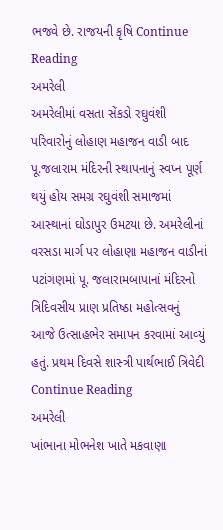ભજવે છે. રાજયની કૃષિ Continue Reading
અમરેલી
અમરેલીમાં વસતા સેંકડો રઘુવંશી પરિવારોનું લોહાણ મહાજન વાડી બાદ પૂ.જલારામ મંદિરની સ્‍થાપનાનું સ્‍વપ્‍ન પૂર્ણ થયું હોય સમગ્ર રઘુવંશી સમાજમાં આસ્‍થાનાં ઘોડાપુર ઉમટયા છે. અમરેલીનાં વરસડા માર્ગ પર લોહાણા મહાજન વાડીનાં પટાંગણમાં પૂ. જલારામબાપાનાં મંદિરનો ત્રિદિવસીય પ્રાણ પ્રતિષ્ઠા મહોત્‍સવનું આજે ઉત્‍સાહભેર સમાપન કરવામાં આવ્‍યું હતું. પ્રથમ દિવસે શાસ્‍ત્રી પાર્થભાઈ ત્રિવેદી Continue Reading
અમરેલી
ખાંભાના મોભનેશ ખાતે મકવાણા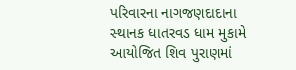પરિવારના નાગજણદાદાના સ્‍થાનક ધાતરવડ ધામ મુકામે આયોજિત શિવ પુરાણમાં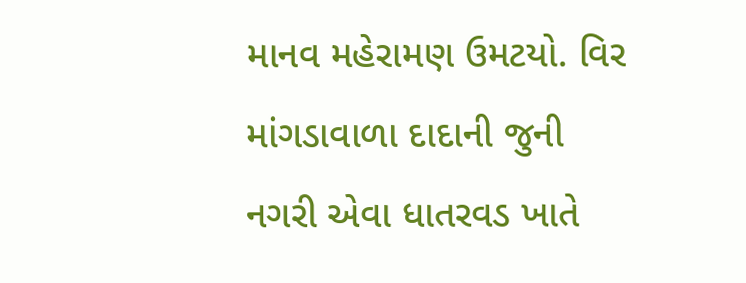માનવ મહેરામણ ઉમટયો. વિર માંગડાવાળા દાદાની જુની નગરી એવા ધાતરવડ ખાતે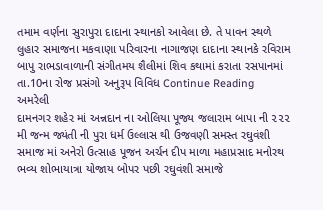તમામ વર્ણના સુરાપુરા દાદાના સ્‍થાનકો આવેલા છે. તે પાવન સ્‍થળે લુહાર સમાજના મકવાણા પરિવારના નાગાજણ દાદાના સ્‍થાનકે રવિરામ બાપુ રાભડાવાળાની સંગીતમય શૈલીમાં શિવ કથામાં કરાતા રસપાનમાં તા.10ના રોજ પ્રસંગો અનુરૂપ વિવિધ Continue Reading
અમરેલી
દામનગર શહેર માં અન્નદાન ના ઓલિયા પૂજ્ય જલારામ બાપા ની ૨૨૨ મી જન્મ જ્યંતી ની પુરા ધર્મ ઉલ્લાસ થી ઉજવણી સમસ્ત રઘુવંશી સમાજ માં અનેરો ઉત્સાહ પૂજન અર્ચન દીપ માળા મહાપ્રસાદ મનોરથ ભવ્ય શોભાયાત્રા યોજાય બોપર પછી રઘુવંશી સમાજે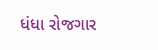ધંધા રોજગાર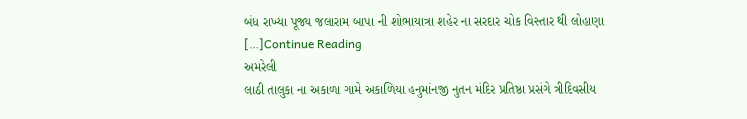બંધ રાખ્યા પૂજ્ય જલારામ બાપા ની શોભાયાત્રા શહેર ના સરદાર ચોક વિસ્તાર થી લોહાણા […]Continue Reading
અમરેલી
લાઠી તાલુકા ના અકાળા ગામે અકાળિયા હનુમાંનજી નુતન મંદિર પ્રતિષ્ઠા પ્રસંગે ત્રીદિવસીય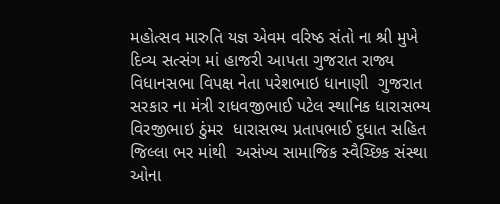મહોત્સવ મારુતિ યજ્ઞ એવમ વરિષ્ઠ સંતો ના શ્રી મુખે દિવ્ય સત્સંગ માં હાજરી આપતા ગુજરાત રાજ્ય વિધાનસભા વિપક્ષ નેતા પરેશભાઇ ધાનાણી  ગુજરાત સરકાર ના મંત્રી રાધવજીભાઈ પટેલ સ્થાનિક ધારાસભ્ય વિરજીભાઇ ઠુંમર  ધારાસભ્ય પ્રતાપભાઈ દુધાત સહિત જિલ્લા ભર માંથી  અસંખ્ય સામાજિક સ્વૈચ્છિક સંસ્થા ઓના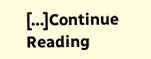[…]Continue Reading